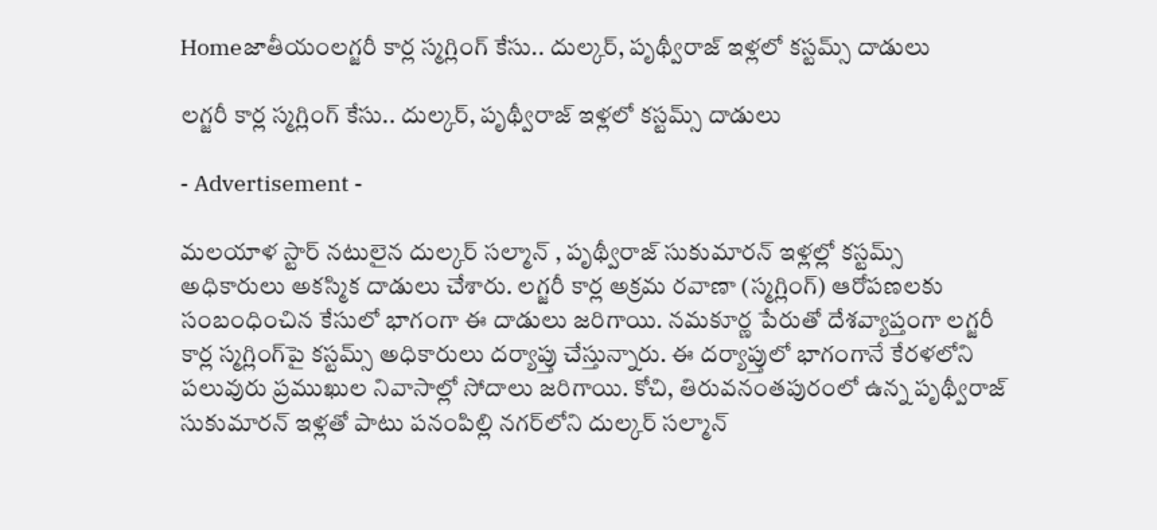Homeజాతీయంలగ్జరీ కార్ల స్మగ్లింగ్‌ కేసు.. దుల్కర్‌, పృథ్వీరాజ్‌ ఇళ్లలో కస్టమ్స్‌ దాడులు

లగ్జరీ కార్ల స్మగ్లింగ్‌ కేసు.. దుల్కర్‌, పృథ్వీరాజ్‌ ఇళ్లలో కస్టమ్స్‌ దాడులు

- Advertisement -

మ‌ల‌యాళ స్టార్ న‌టులైన దుల్క‌ర్ స‌ల్మాన్ , పృథ్వీరాజ్ సుకుమార‌న్ ఇళ్ల‌ల్లో క‌స్ట‌మ్స్ అధికారులు అక‌స్మిక దాడులు చేశారు. లగ్జరీ కార్ల అక్రమ రవాణా (స్మగ్లింగ్) ఆరోపణలకు సంబంధించిన కేసులో భాగంగా ఈ దాడులు జరిగాయి. నమకూర్ణ పేరుతో దేశవ్యాప్తంగా లగ్జరీ కార్ల స్మగ్లింగ్‌పై కస్టమ్స్ అధికారులు దర్యాప్తు చేస్తున్నారు. ఈ దర్యాప్తులో భాగంగానే కేరళలోని పలువురు ప్రముఖుల నివాసాల్లో సోదాలు జరిగాయి. కోచి, తిరువనంతపురంలో ఉన్న పృథ్వీరాజ్ సుకుమారన్ ఇళ్లతో పాటు పనంపిల్లి నగర్‌లోని దుల్కర్ సల్మాన్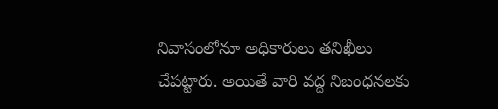నివాసంలోనూ అధికారులు తనిఖీలు చేపట్టారు. అయితే వారి వద్ద నిబంధనలకు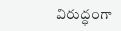విరుద్ధంగా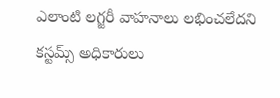ఎలాంటి ల‌గ్జ‌రీ వాహనాలు లభించలేదని క‌స్ట‌మ్స్ అధికారులు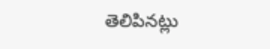తెలిపిన‌ట్లు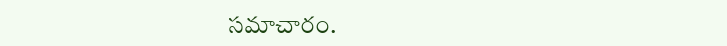స‌మాచారం.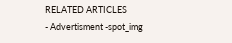RELATED ARTICLES
- Advertisment -spot_img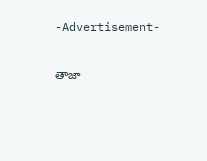-Advertisement-

తాజా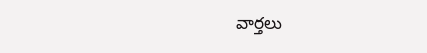వార్తలు